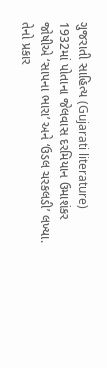ગુજરાતી સાહિત્ય (Gujarati literature) 1932માં પોતાના જેલવાસ દરમિયાન ઉમાશંકર જોષીએ ‘સાપના ભારા’ અને ‘ઉડલ ચરકલડી’ લખ્યા. તેનો પ્રકાર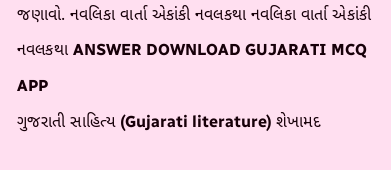જણાવો. નવલિકા વાર્તા એકાંકી નવલકથા નવલિકા વાર્તા એકાંકી નવલકથા ANSWER DOWNLOAD GUJARATI MCQ APP
ગુજરાતી સાહિત્ય (Gujarati literature) શેખામદ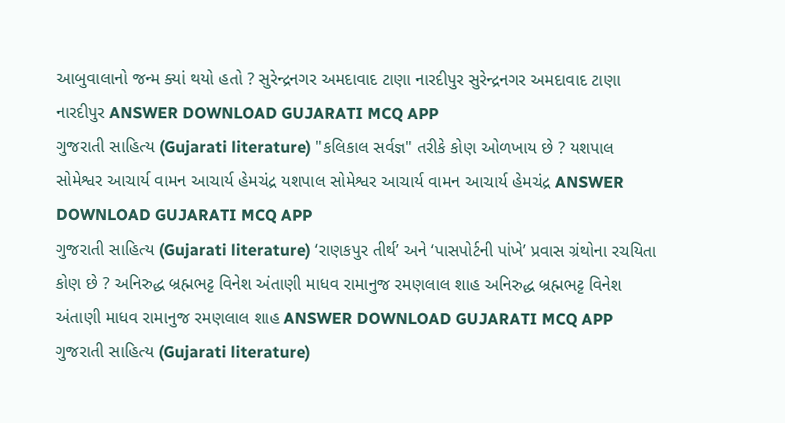આબુવાલાનો જન્મ ક્યાં થયો હતો ? સુરેન્દ્રનગર અમદાવાદ ટાણા નારદીપુર સુરેન્દ્રનગર અમદાવાદ ટાણા નારદીપુર ANSWER DOWNLOAD GUJARATI MCQ APP
ગુજરાતી સાહિત્ય (Gujarati literature) "કલિકાલ સર્વજ્ઞ" તરીકે કોણ ઓળખાય છે ? યશપાલ સોમેશ્વર આચાર્ય વામન આચાર્ય હેમચંદ્ર યશપાલ સોમેશ્વર આચાર્ય વામન આચાર્ય હેમચંદ્ર ANSWER DOWNLOAD GUJARATI MCQ APP
ગુજરાતી સાહિત્ય (Gujarati literature) ‘રાણકપુર તીર્થ’ અને ‘પાસપોર્ટની પાંખે’ પ્રવાસ ગ્રંથોના રચયિતા કોણ છે ? અનિરુદ્ધ બ્રહ્મભટ્ટ વિનેશ અંતાણી માધવ રામાનુજ રમણલાલ શાહ અનિરુદ્ધ બ્રહ્મભટ્ટ વિનેશ અંતાણી માધવ રામાનુજ રમણલાલ શાહ ANSWER DOWNLOAD GUJARATI MCQ APP
ગુજરાતી સાહિત્ય (Gujarati literature)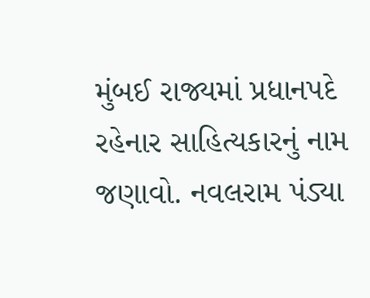મુંબઈ રાજ્યમાં પ્રધાનપદે રહેનાર સાહિત્યકારનું નામ જણાવો. નવલરામ પંડ્યા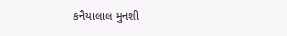કનૈયાલાલ મુનશી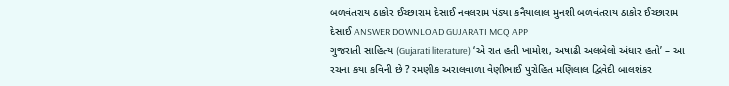બળવંતરાય ઠાકોર ઈચ્છારામ દેસાઈ નવલરામ પંડ્યા કનૈયાલાલ મુનશી બળવંતરાય ઠાકોર ઈચ્છારામ દેસાઈ ANSWER DOWNLOAD GUJARATI MCQ APP
ગુજરાતી સાહિત્ય (Gujarati literature) ‘એ રાત હતી ખામોશ, અષાઢી અલબેલો અંધાર હતો’ – આ રચના કયા કવિની છે ? રમણીક અરાલવાળા વેણીભાઈ પુરોહિત મણિલાલ દ્વિવેદી બાલશંકર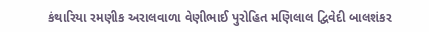કંથારિયા રમણીક અરાલવાળા વેણીભાઈ પુરોહિત મણિલાલ દ્વિવેદી બાલશંકર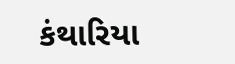કંથારિયા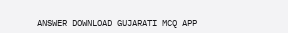ANSWER DOWNLOAD GUJARATI MCQ APP